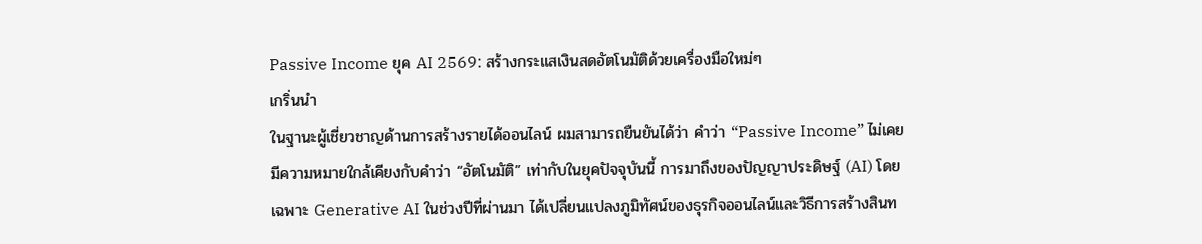Passive Income ยุค AI 2569: สร้างกระแสเงินสดอัตโนมัติด้วยเครื่องมือใหม่ๆ
เกริ่นนำ
ในฐานะผู้เชี่ยวชาญด้านการสร้างรายได้ออนไลน์ ผมสามารถยืนยันได้ว่า คำว่า “Passive Income” ไม่เคยมีความหมายใกล้เคียงกับคำว่า “อัตโนมัติ” เท่ากับในยุคปัจจุบันนี้ การมาถึงของปัญญาประดิษฐ์ (AI) โดยเฉพาะ Generative AI ในช่วงปีที่ผ่านมา ได้เปลี่ยนแปลงภูมิทัศน์ของธุรกิจออนไลน์และวิธีการสร้างสินท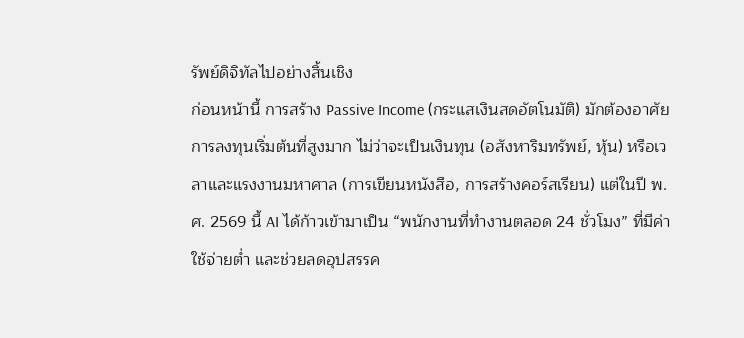รัพย์ดิจิทัลไปอย่างสิ้นเชิง
ก่อนหน้านี้ การสร้าง Passive Income (กระแสเงินสดอัตโนมัติ) มักต้องอาศัยการลงทุนเริ่มต้นที่สูงมาก ไม่ว่าจะเป็นเงินทุน (อสังหาริมทรัพย์, หุ้น) หรือเวลาและแรงงานมหาศาล (การเขียนหนังสือ, การสร้างคอร์สเรียน) แต่ในปี พ.ศ. 2569 นี้ AI ได้ก้าวเข้ามาเป็น “พนักงานที่ทำงานตลอด 24 ชั่วโมง” ที่มีค่าใช้จ่ายต่ำ และช่วยลดอุปสรรค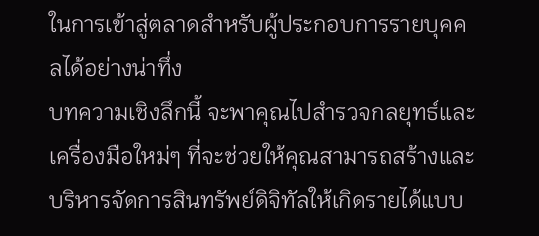ในการเข้าสู่ตลาดสำหรับผู้ประกอบการรายบุคคลได้อย่างน่าทึ่ง
บทความเชิงลึกนี้ จะพาคุณไปสำรวจกลยุทธ์และเครื่องมือใหม่ๆ ที่จะช่วยให้คุณสามารถสร้างและบริหารจัดการสินทรัพย์ดิจิทัลให้เกิดรายได้แบบ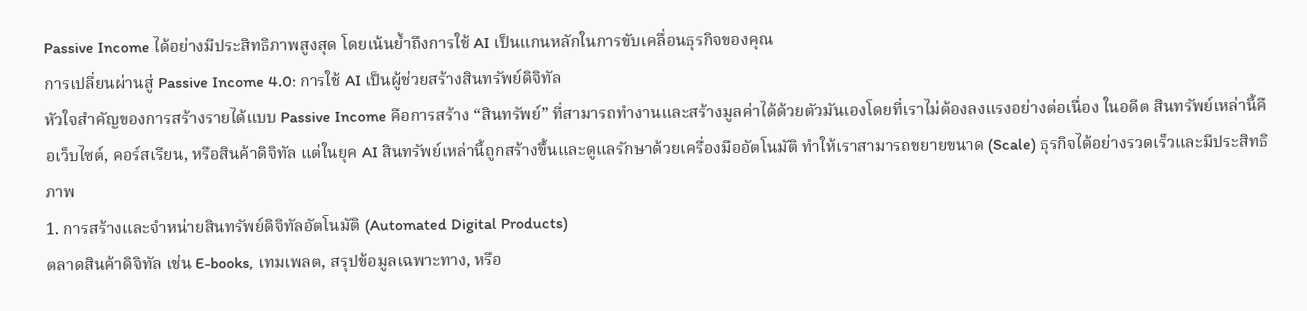Passive Income ได้อย่างมีประสิทธิภาพสูงสุด โดยเน้นย้ำถึงการใช้ AI เป็นแกนหลักในการขับเคลื่อนธุรกิจของคุณ
การเปลี่ยนผ่านสู่ Passive Income 4.0: การใช้ AI เป็นผู้ช่วยสร้างสินทรัพย์ดิจิทัล
หัวใจสำคัญของการสร้างรายได้แบบ Passive Income คือการสร้าง “สินทรัพย์” ที่สามารถทำงานและสร้างมูลค่าได้ด้วยตัวมันเองโดยที่เราไม่ต้องลงแรงอย่างต่อเนื่อง ในอดีต สินทรัพย์เหล่านี้คือเว็บไซต์, คอร์สเรียน, หรือสินค้าดิจิทัล แต่ในยุค AI สินทรัพย์เหล่านี้ถูกสร้างขึ้นและดูแลรักษาด้วยเครื่องมืออัตโนมัติ ทำให้เราสามารถขยายขนาด (Scale) ธุรกิจได้อย่างรวดเร็วและมีประสิทธิภาพ
1. การสร้างและจำหน่ายสินทรัพย์ดิจิทัลอัตโนมัติ (Automated Digital Products)
ตลาดสินค้าดิจิทัล เช่น E-books, เทมเพลต, สรุปข้อมูลเฉพาะทาง, หรือ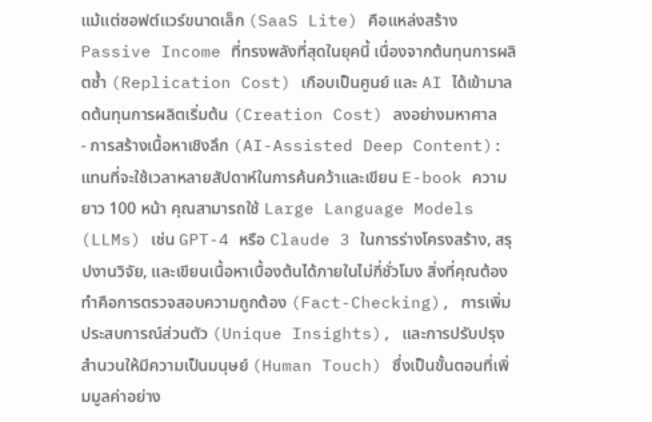แม้แต่ซอฟต์แวร์ขนาดเล็ก (SaaS Lite) คือแหล่งสร้าง Passive Income ที่ทรงพลังที่สุดในยุคนี้ เนื่องจากต้นทุนการผลิตซ้ำ (Replication Cost) เกือบเป็นศูนย์ และ AI ได้เข้ามาลดต้นทุนการผลิตเริ่มต้น (Creation Cost) ลงอย่างมหาศาล
- การสร้างเนื้อหาเชิงลึก (AI-Assisted Deep Content): แทนที่จะใช้เวลาหลายสัปดาห์ในการค้นคว้าและเขียน E-book ความยาว 100 หน้า คุณสามารถใช้ Large Language Models (LLMs) เช่น GPT-4 หรือ Claude 3 ในการร่างโครงสร้าง, สรุปงานวิจัย, และเขียนเนื้อหาเบื้องต้นได้ภายในไม่กี่ชั่วโมง สิ่งที่คุณต้องทำคือการตรวจสอบความถูกต้อง (Fact-Checking), การเพิ่มประสบการณ์ส่วนตัว (Unique Insights), และการปรับปรุงสำนวนให้มีความเป็นมนุษย์ (Human Touch) ซึ่งเป็นขั้นตอนที่เพิ่มมูลค่าอย่าง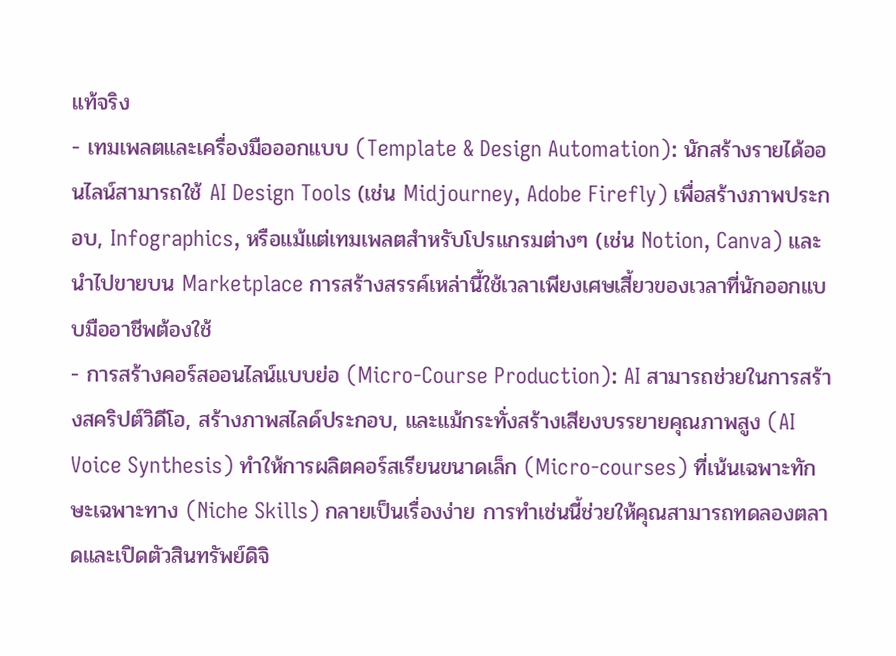แท้จริง
- เทมเพลตและเครื่องมือออกแบบ (Template & Design Automation): นักสร้างรายได้ออนไลน์สามารถใช้ AI Design Tools (เช่น Midjourney, Adobe Firefly) เพื่อสร้างภาพประกอบ, Infographics, หรือแม้แต่เทมเพลตสำหรับโปรแกรมต่างๆ (เช่น Notion, Canva) และนำไปขายบน Marketplace การสร้างสรรค์เหล่านี้ใช้เวลาเพียงเศษเสี้ยวของเวลาที่นักออกแบบมืออาชีพต้องใช้
- การสร้างคอร์สออนไลน์แบบย่อ (Micro-Course Production): AI สามารถช่วยในการสร้างสคริปต์วิดีโอ, สร้างภาพสไลด์ประกอบ, และแม้กระทั่งสร้างเสียงบรรยายคุณภาพสูง (AI Voice Synthesis) ทำให้การผลิตคอร์สเรียนขนาดเล็ก (Micro-courses) ที่เน้นเฉพาะทักษะเฉพาะทาง (Niche Skills) กลายเป็นเรื่องง่าย การทำเช่นนี้ช่วยให้คุณสามารถทดลองตลาดและเปิดตัวสินทรัพย์ดิจิ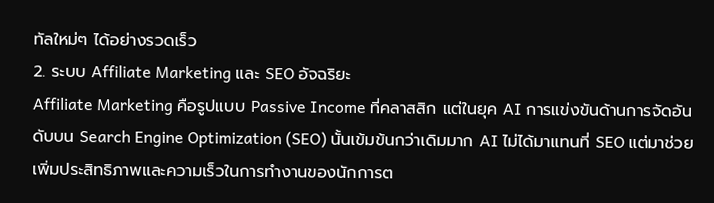ทัลใหม่ๆ ได้อย่างรวดเร็ว
2. ระบบ Affiliate Marketing และ SEO อัจฉริยะ
Affiliate Marketing คือรูปแบบ Passive Income ที่คลาสสิก แต่ในยุค AI การแข่งขันด้านการจัดอันดับบน Search Engine Optimization (SEO) นั้นเข้มข้นกว่าเดิมมาก AI ไม่ได้มาแทนที่ SEO แต่มาช่วยเพิ่มประสิทธิภาพและความเร็วในการทำงานของนักการต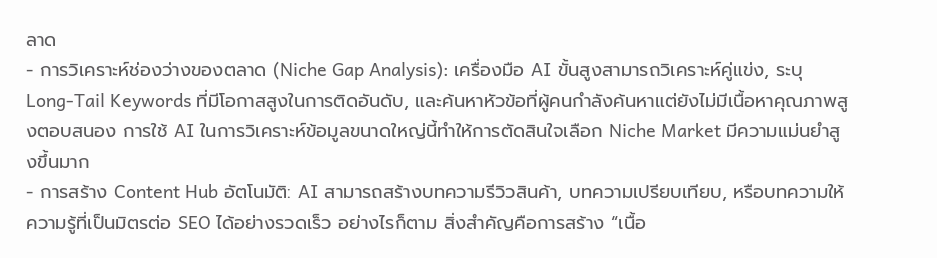ลาด
- การวิเคราะห์ช่องว่างของตลาด (Niche Gap Analysis): เครื่องมือ AI ขั้นสูงสามารถวิเคราะห์คู่แข่ง, ระบุ Long-Tail Keywords ที่มีโอกาสสูงในการติดอันดับ, และค้นหาหัวข้อที่ผู้คนกำลังค้นหาแต่ยังไม่มีเนื้อหาคุณภาพสูงตอบสนอง การใช้ AI ในการวิเคราะห์ข้อมูลขนาดใหญ่นี้ทำให้การตัดสินใจเลือก Niche Market มีความแม่นยำสูงขึ้นมาก
- การสร้าง Content Hub อัตโนมัติ: AI สามารถสร้างบทความรีวิวสินค้า, บทความเปรียบเทียบ, หรือบทความให้ความรู้ที่เป็นมิตรต่อ SEO ได้อย่างรวดเร็ว อย่างไรก็ตาม สิ่งสำคัญคือการสร้าง “เนื้อ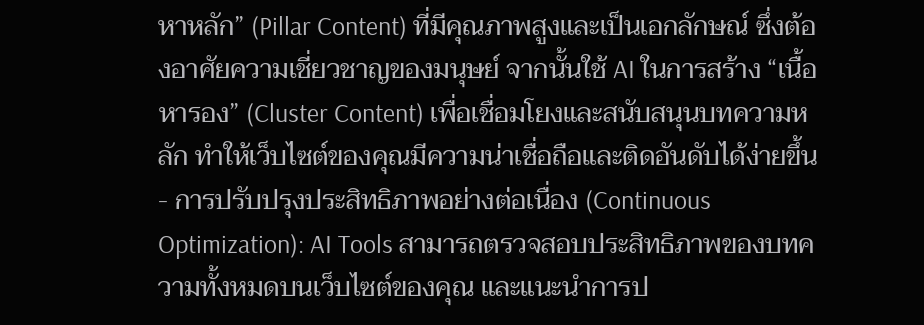หาหลัก” (Pillar Content) ที่มีคุณภาพสูงและเป็นเอกลักษณ์ ซึ่งต้องอาศัยความเชี่ยวชาญของมนุษย์ จากนั้นใช้ AI ในการสร้าง “เนื้อหารอง” (Cluster Content) เพื่อเชื่อมโยงและสนับสนุนบทความหลัก ทำให้เว็บไซต์ของคุณมีความน่าเชื่อถือและติดอันดับได้ง่ายขึ้น
- การปรับปรุงประสิทธิภาพอย่างต่อเนื่อง (Continuous Optimization): AI Tools สามารถตรวจสอบประสิทธิภาพของบทความทั้งหมดบนเว็บไซต์ของคุณ และแนะนำการป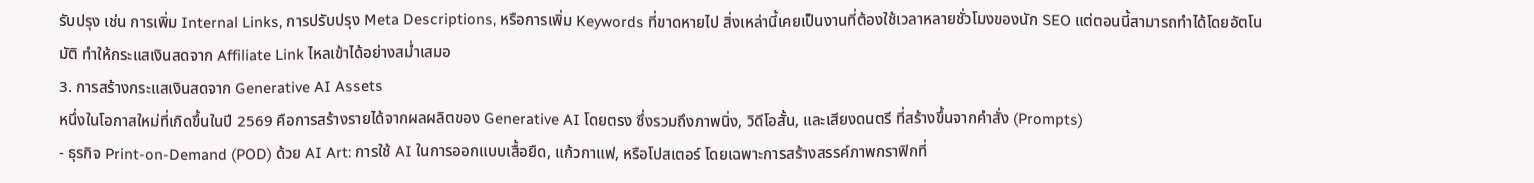รับปรุง เช่น การเพิ่ม Internal Links, การปรับปรุง Meta Descriptions, หรือการเพิ่ม Keywords ที่ขาดหายไป สิ่งเหล่านี้เคยเป็นงานที่ต้องใช้เวลาหลายชั่วโมงของนัก SEO แต่ตอนนี้สามารถทำได้โดยอัตโนมัติ ทำให้กระแสเงินสดจาก Affiliate Link ไหลเข้าได้อย่างสม่ำเสมอ
3. การสร้างกระแสเงินสดจาก Generative AI Assets
หนึ่งในโอกาสใหม่ที่เกิดขึ้นในปี 2569 คือการสร้างรายได้จากผลผลิตของ Generative AI โดยตรง ซึ่งรวมถึงภาพนิ่ง, วิดีโอสั้น, และเสียงดนตรี ที่สร้างขึ้นจากคำสั่ง (Prompts)
- ธุรกิจ Print-on-Demand (POD) ด้วย AI Art: การใช้ AI ในการออกแบบเสื้อยืด, แก้วกาแฟ, หรือโปสเตอร์ โดยเฉพาะการสร้างสรรค์ภาพกราฟิกที่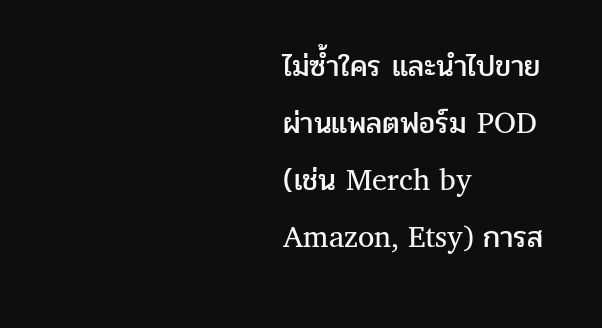ไม่ซ้ำใคร และนำไปขายผ่านแพลตฟอร์ม POD (เช่น Merch by Amazon, Etsy) การส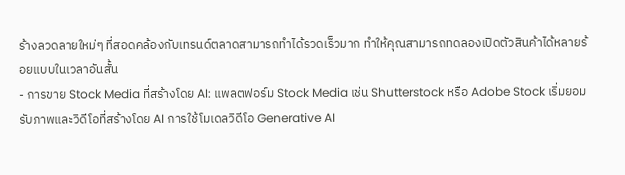ร้างลวดลายใหม่ๆ ที่สอดคล้องกับเทรนด์ตลาดสามารถทำได้รวดเร็วมาก ทำให้คุณสามารถทดลองเปิดตัวสินค้าได้หลายร้อยแบบในเวลาอันสั้น
- การขาย Stock Media ที่สร้างโดย AI: แพลตฟอร์ม Stock Media เช่น Shutterstock หรือ Adobe Stock เริ่มยอมรับภาพและวิดีโอที่สร้างโดย AI การใช้โมเดลวิดีโอ Generative AI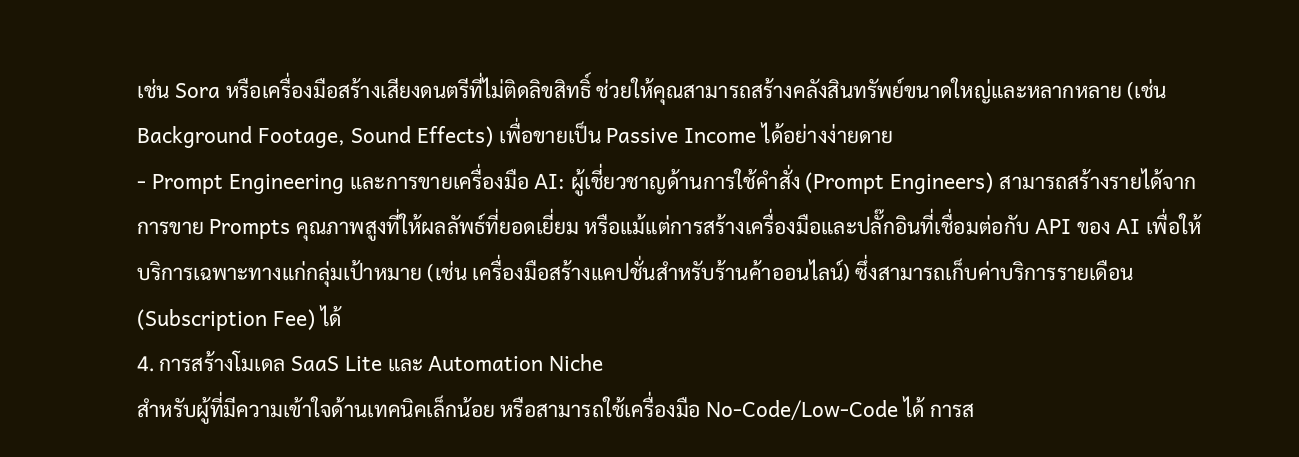เช่น Sora หรือเครื่องมือสร้างเสียงดนตรีที่ไม่ติดลิขสิทธิ์ ช่วยให้คุณสามารถสร้างคลังสินทรัพย์ขนาดใหญ่และหลากหลาย (เช่น Background Footage, Sound Effects) เพื่อขายเป็น Passive Income ได้อย่างง่ายดาย
- Prompt Engineering และการขายเครื่องมือ AI: ผู้เชี่ยวชาญด้านการใช้คำสั่ง (Prompt Engineers) สามารถสร้างรายได้จากการขาย Prompts คุณภาพสูงที่ให้ผลลัพธ์ที่ยอดเยี่ยม หรือแม้แต่การสร้างเครื่องมือและปลั๊กอินที่เชื่อมต่อกับ API ของ AI เพื่อให้บริการเฉพาะทางแก่กลุ่มเป้าหมาย (เช่น เครื่องมือสร้างแคปชั่นสำหรับร้านค้าออนไลน์) ซึ่งสามารถเก็บค่าบริการรายเดือน (Subscription Fee) ได้
4. การสร้างโมเดล SaaS Lite และ Automation Niche
สำหรับผู้ที่มีความเข้าใจด้านเทคนิคเล็กน้อย หรือสามารถใช้เครื่องมือ No-Code/Low-Code ได้ การส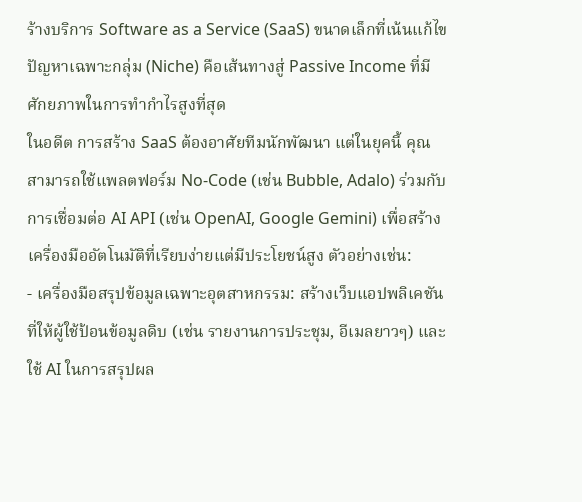ร้างบริการ Software as a Service (SaaS) ขนาดเล็กที่เน้นแก้ไขปัญหาเฉพาะกลุ่ม (Niche) คือเส้นทางสู่ Passive Income ที่มีศักยภาพในการทำกำไรสูงที่สุด
ในอดีต การสร้าง SaaS ต้องอาศัยทีมนักพัฒนา แต่ในยุคนี้ คุณสามารถใช้แพลตฟอร์ม No-Code (เช่น Bubble, Adalo) ร่วมกับการเชื่อมต่อ AI API (เช่น OpenAI, Google Gemini) เพื่อสร้างเครื่องมืออัตโนมัติที่เรียบง่ายแต่มีประโยชน์สูง ตัวอย่างเช่น:
- เครื่องมือสรุปข้อมูลเฉพาะอุตสาหกรรม: สร้างเว็บแอปพลิเคชันที่ให้ผู้ใช้ป้อนข้อมูลดิบ (เช่น รายงานการประชุม, อีเมลยาวๆ) และใช้ AI ในการสรุปผล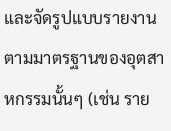และจัดรูปแบบรายงานตามมาตรฐานของอุตสาหกรรมนั้นๆ (เช่น ราย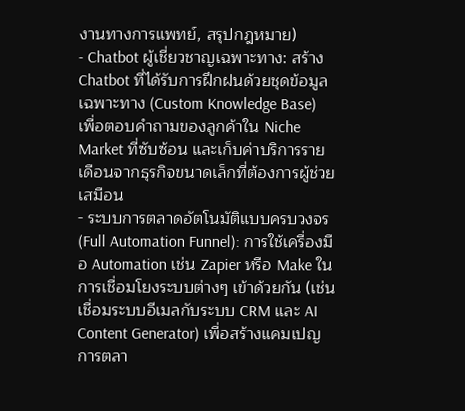งานทางการแพทย์, สรุปกฎหมาย)
- Chatbot ผู้เชี่ยวชาญเฉพาะทาง: สร้าง Chatbot ที่ได้รับการฝึกฝนด้วยชุดข้อมูลเฉพาะทาง (Custom Knowledge Base) เพื่อตอบคำถามของลูกค้าใน Niche Market ที่ซับซ้อน และเก็บค่าบริการรายเดือนจากธุรกิจขนาดเล็กที่ต้องการผู้ช่วยเสมือน
- ระบบการตลาดอัตโนมัติแบบครบวงจร (Full Automation Funnel): การใช้เครื่องมือ Automation เช่น Zapier หรือ Make ในการเชื่อมโยงระบบต่างๆ เข้าด้วยกัน (เช่น เชื่อมระบบอีเมลกับระบบ CRM และ AI Content Generator) เพื่อสร้างแคมเปญการตลา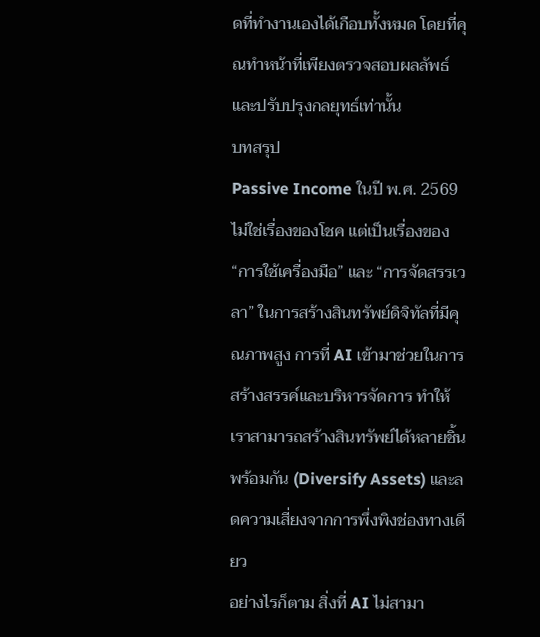ดที่ทำงานเองได้เกือบทั้งหมด โดยที่คุณทำหน้าที่เพียงตรวจสอบผลลัพธ์และปรับปรุงกลยุทธ์เท่านั้น
บทสรุป
Passive Income ในปี พ.ศ. 2569 ไม่ใช่เรื่องของโชค แต่เป็นเรื่องของ “การใช้เครื่องมือ” และ “การจัดสรรเวลา” ในการสร้างสินทรัพย์ดิจิทัลที่มีคุณภาพสูง การที่ AI เข้ามาช่วยในการสร้างสรรค์และบริหารจัดการ ทำให้เราสามารถสร้างสินทรัพย์ได้หลายชิ้นพร้อมกัน (Diversify Assets) และลดความเสี่ยงจากการพึ่งพิงช่องทางเดียว
อย่างไรก็ตาม สิ่งที่ AI ไม่สามา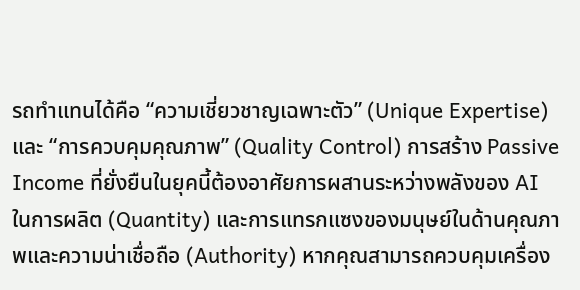รถทำแทนได้คือ “ความเชี่ยวชาญเฉพาะตัว” (Unique Expertise) และ “การควบคุมคุณภาพ” (Quality Control) การสร้าง Passive Income ที่ยั่งยืนในยุคนี้ต้องอาศัยการผสานระหว่างพลังของ AI ในการผลิต (Quantity) และการแทรกแซงของมนุษย์ในด้านคุณภาพและความน่าเชื่อถือ (Authority) หากคุณสามารถควบคุมเครื่อง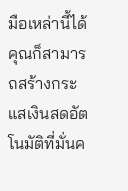มือเหล่านี้ได้ คุณก็สามารถสร้างกระแสเงินสดอัตโนมัติที่มั่นค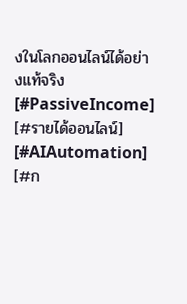งในโลกออนไลน์ได้อย่างแท้จริง
[#PassiveIncome] [#รายได้ออนไลน์] [#AIAutomation] [#ก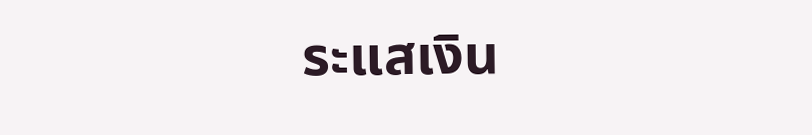ระแสเงิน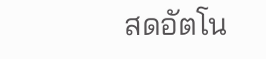สดอัตโน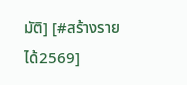มัติ] [#สร้างรายได้2569]